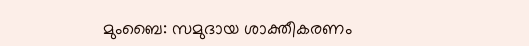മുംബൈ: സമുദായ ശാക്തീകരണം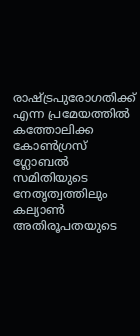രാഷ്ട്രപുരോഗതിക്ക് എന്ന പ്രമേയത്തിൽ കത്തോലിക്ക കോൺഗ്രസ് ഗ്ലോബൽ സമിതിയുടെ നേതൃത്വത്തിലും കല്യാൺ അതിരൂപതയുടെ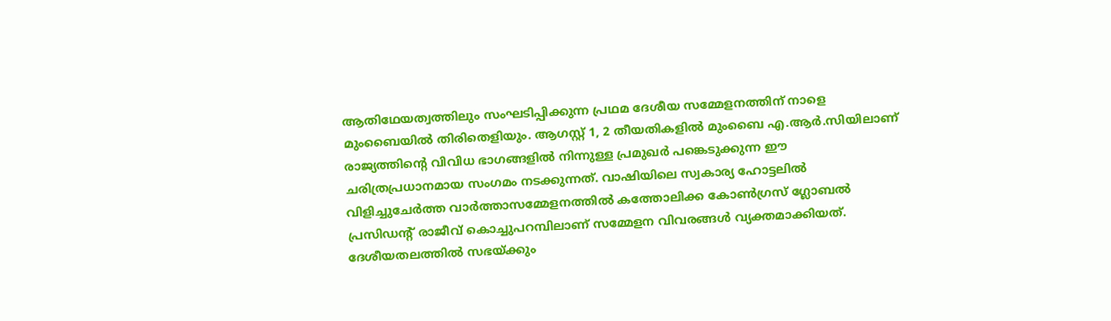ആതിഥേയത്വത്തിലും സംഘടിപ്പിക്കുന്ന പ്രഥമ ദേശീയ സമ്മേളനത്തിന് നാളെ മുംബൈയിൽ തിരിതെളിയും. ആഗസ്റ്റ് 1, 2 തീയതികളിൽ മുംബൈ എ.ആർ.സിയിലാണ് രാജ്യത്തിന്റെ വിവിധ ഭാഗങ്ങളിൽ നിന്നുള്ള പ്രമുഖർ പങ്കെടുക്കുന്ന ഈ ചരിത്രപ്രധാനമായ സംഗമം നടക്കുന്നത്. വാഷിയിലെ സ്വകാര്യ ഹോട്ടലിൽ വിളിച്ചുചേർത്ത വാർത്താസമ്മേളനത്തിൽ കത്തോലിക്ക കോൺഗ്രസ് ഗ്ലോബൽ പ്രസിഡന്റ് രാജീവ് കൊച്ചുപറമ്പിലാണ് സമ്മേളന വിവരങ്ങൾ വ്യക്തമാക്കിയത്. ദേശീയതലത്തിൽ സഭയ്ക്കും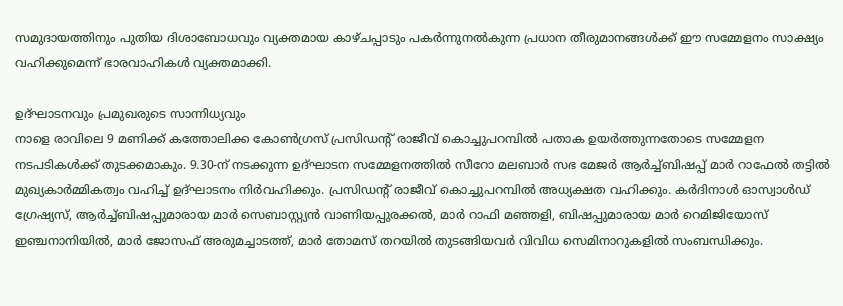സമുദായത്തിനും പുതിയ ദിശാബോധവും വ്യക്തമായ കാഴ്ചപ്പാടും പകർന്നുനൽകുന്ന പ്രധാന തീരുമാനങ്ങൾക്ക് ഈ സമ്മേളനം സാക്ഷ്യം വഹിക്കുമെന്ന് ഭാരവാഹികൾ വ്യക്തമാക്കി.

ഉദ്ഘാടനവും പ്രമുഖരുടെ സാന്നിധ്യവും
നാളെ രാവിലെ 9 മണിക്ക് കത്തോലിക്ക കോൺഗ്രസ് പ്രസിഡന്റ് രാജീവ് കൊച്ചുപറമ്പിൽ പതാക ഉയർത്തുന്നതോടെ സമ്മേളന നടപടികൾക്ക് തുടക്കമാകും. 9.30-ന് നടക്കുന്ന ഉദ്ഘാടന സമ്മേളനത്തിൽ സീറോ മലബാർ സഭ മേജർ ആർച്ച്ബിഷപ്പ് മാർ റാഫേൽ തട്ടിൽ മുഖ്യകാർമ്മികത്വം വഹിച്ച് ഉദ്ഘാടനം നിർവഹിക്കും. പ്രസിഡന്റ് രാജീവ് കൊച്ചുപറമ്പിൽ അധ്യക്ഷത വഹിക്കും. കർദിനാൾ ഓസ്വാൾഡ് ഗ്രേഷ്യസ്, ആർച്ച്ബിഷപ്പുമാരായ മാർ സെബാസ്റ്റ്യൻ വാണിയപ്പുരക്കൽ, മാർ റാഫി മഞ്ഞളി, ബിഷപ്പുമാരായ മാർ റെമിജിയോസ് ഇഞ്ചനാനിയിൽ, മാർ ജോസഫ് അരുമച്ചാടത്ത്, മാർ തോമസ് തറയിൽ തുടങ്ങിയവർ വിവിധ സെമിനാറുകളിൽ സംബന്ധിക്കും.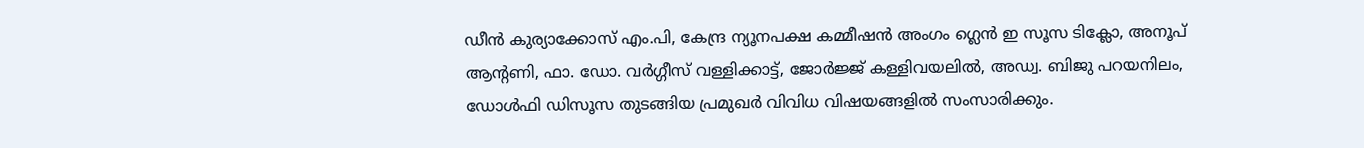ഡീൻ കുര്യാക്കോസ് എം.പി, കേന്ദ്ര ന്യൂനപക്ഷ കമ്മീഷൻ അംഗം ഗ്ലെൻ ഇ സൂസ ടിക്ലോ, അനൂപ് ആന്റണി, ഫാ. ഡോ. വർഗ്ഗീസ് വള്ളിക്കാട്ട്, ജോർജ്ജ് കള്ളിവയലിൽ, അഡ്വ. ബിജു പറയനിലം, ഡോൾഫി ഡിസൂസ തുടങ്ങിയ പ്രമുഖർ വിവിധ വിഷയങ്ങളിൽ സംസാരിക്കും.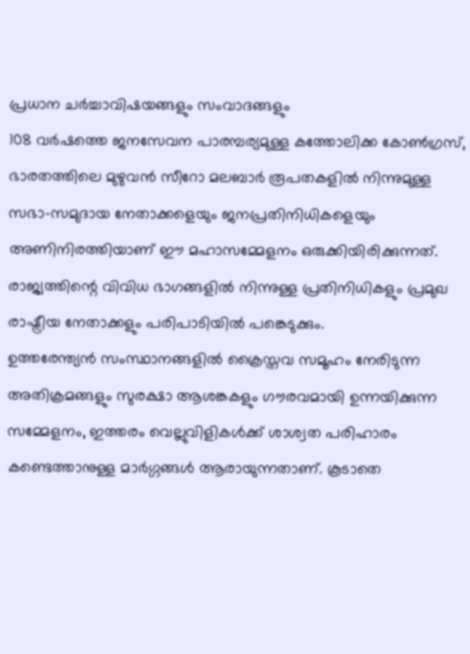പ്രധാന ചർച്ചാവിഷയങ്ങളും സംവാദങ്ങളും
108 വർഷത്തെ ജനസേവന പാരമ്പര്യമുള്ള കത്തോലിക്ക കോൺഗ്രസ്, ഭാരതത്തിലെ മുഴുവൻ സീറോ മലബാർ രൂപതകളിൽ നിന്നുമുള്ള സഭാ-സമുദായ നേതാക്കളെയും ജനപ്രതിനിധികളെയും അണിനിരത്തിയാണ് ഈ മഹാസമ്മേളനം ഒരുക്കിയിരിക്കുന്നത്. രാജ്യത്തിന്റെ വിവിധ ഭാഗങ്ങളിൽ നിന്നുള്ള പ്രതിനിധികളും പ്രമുഖ രാഷ്ട്രീയ നേതാക്കളും പരിപാടിയിൽ പങ്കെടുക്കും.
ഉത്തരേന്ത്യൻ സംസ്ഥാനങ്ങളിൽ ക്രൈസ്തവ സമൂഹം നേരിടുന്ന അതിക്രമങ്ങളും സുരക്ഷാ ആശങ്കകളും ഗൗരവമായി ഉന്നയിക്കുന്ന സമ്മേളനം, ഇത്തരം വെല്ലുവിളികൾക്ക് ശാശ്വത പരിഹാരം കണ്ടെത്താനുള്ള മാർഗ്ഗങ്ങൾ ആരായുന്നതാണ്. കൂടാതെ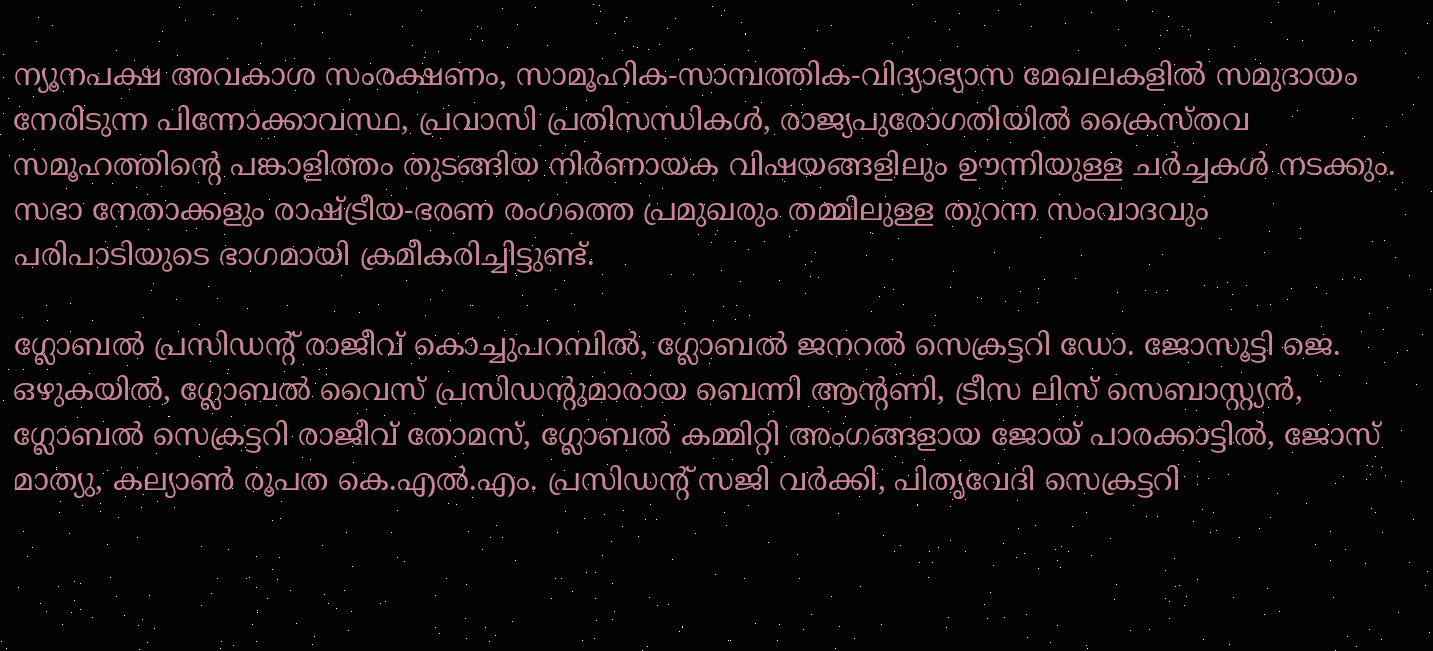ന്യൂനപക്ഷ അവകാശ സംരക്ഷണം, സാമൂഹിക-സാമ്പത്തിക-വിദ്യാഭ്യാസ മേഖലകളിൽ സമുദായം നേരിടുന്ന പിന്നോക്കാവസ്ഥ, പ്രവാസി പ്രതിസന്ധികൾ, രാജ്യപുരോഗതിയിൽ ക്രൈസ്തവ സമൂഹത്തിന്റെ പങ്കാളിത്തം തുടങ്ങിയ നിർണായക വിഷയങ്ങളിലും ഊന്നിയുള്ള ചർച്ചകൾ നടക്കും. സഭാ നേതാക്കളും രാഷ്ട്രീയ-ഭരണ രംഗത്തെ പ്രമുഖരും തമ്മിലുള്ള തുറന്ന സംവാദവും പരിപാടിയുടെ ഭാഗമായി ക്രമീകരിച്ചിട്ടുണ്ട്.

ഗ്ലോബൽ പ്രസിഡന്റ് രാജീവ് കൊച്ചുപറമ്പിൽ, ഗ്ലോബൽ ജനറൽ സെക്രട്ടറി ഡോ. ജോസൂട്ടി ജെ. ഒഴുകയിൽ, ഗ്ലോബൽ വൈസ് പ്രസിഡന്റുമാരായ ബെന്നി ആന്റണി, ട്രീസ ലിസ് സെബാസ്റ്റ്യൻ, ഗ്ലോബൽ സെക്രട്ടറി രാജീവ് തോമസ്, ഗ്ലോബൽ കമ്മിറ്റി അംഗങ്ങളായ ജോയ് പാരക്കാട്ടിൽ, ജോസ് മാത്യു, കല്യാൺ രൂപത കെ.എൽ.എം. പ്രസിഡന്റ് സജി വർക്കി, പിതൃവേദി സെക്രട്ടറി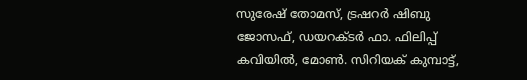സുരേഷ് തോമസ്, ട്രഷറർ ഷിബു ജോസഫ്, ഡയറക്ടർ ഫാ. ഫിലിപ്പ് കവിയിൽ, മോൺ. സിറിയക് കുമ്പാട്ട്,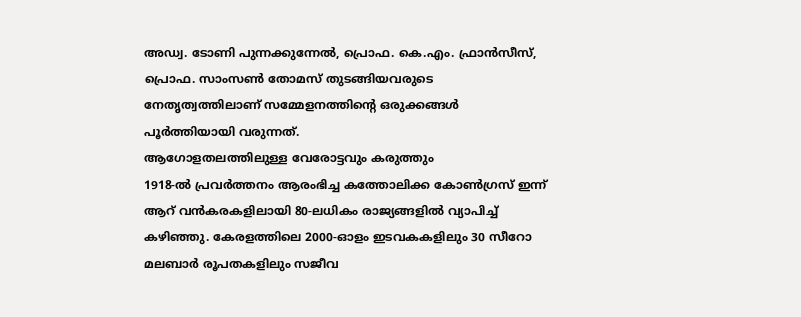അഡ്വ. ടോണി പുന്നക്കുന്നേൽ, പ്രൊഫ. കെ.എം. ഫ്രാൻസീസ്, പ്രൊഫ. സാംസൺ തോമസ് തുടങ്ങിയവരുടെ നേതൃത്വത്തിലാണ് സമ്മേളനത്തിന്റെ ഒരുക്കങ്ങൾ പൂർത്തിയായി വരുന്നത്.
ആഗോളതലത്തിലുള്ള വേരോട്ടവും കരുത്തും
1918-ൽ പ്രവർത്തനം ആരംഭിച്ച കത്തോലിക്ക കോൺഗ്രസ് ഇന്ന് ആറ് വൻകരകളിലായി 80-ലധികം രാജ്യങ്ങളിൽ വ്യാപിച്ച് കഴിഞ്ഞു. കേരളത്തിലെ 2000-ഓളം ഇടവകകളിലും 30 സീറോ മലബാർ രൂപതകളിലും സജീവ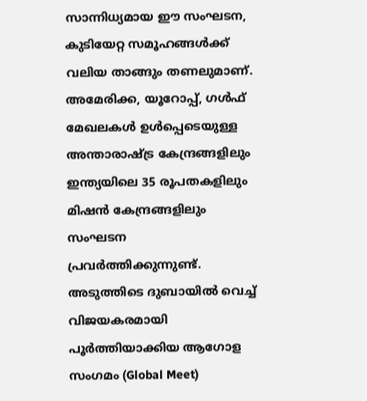സാന്നിധ്യമായ ഈ സംഘടന, കുടിയേറ്റ സമൂഹങ്ങൾക്ക് വലിയ താങ്ങും തണലുമാണ്. അമേരിക്ക, യൂറോപ്പ്, ഗൾഫ് മേഖലകൾ ഉൾപ്പെടെയുള്ള അന്താരാഷ്ട്ര കേന്ദ്രങ്ങളിലും ഇന്ത്യയിലെ 35 രൂപതകളിലും മിഷൻ കേന്ദ്രങ്ങളിലും സംഘടന പ്രവർത്തിക്കുന്നുണ്ട്. അടുത്തിടെ ദുബായിൽ വെച്ച് വിജയകരമായി പൂർത്തിയാക്കിയ ആഗോള സംഗമം (Global Meet)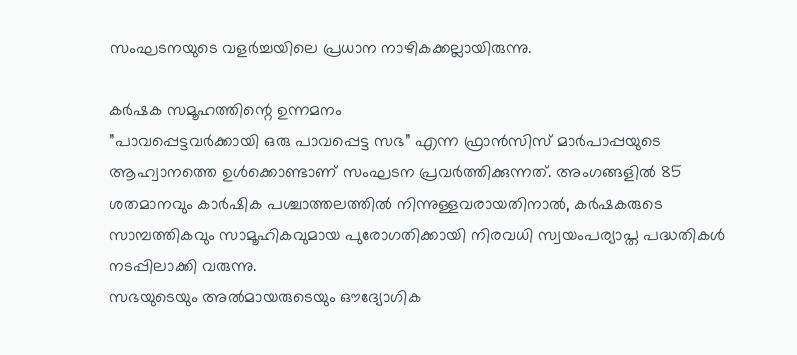സംഘടനയുടെ വളർച്ചയിലെ പ്രധാന നാഴികക്കല്ലായിരുന്നു.

കർഷക സമൂഹത്തിന്റെ ഉന്നമനം
”പാവപ്പെട്ടവർക്കായി ഒരു പാവപ്പെട്ട സഭ” എന്ന ഫ്രാൻസിസ് മാർപാപ്പയുടെ ആഹ്വാനത്തെ ഉൾക്കൊണ്ടാണ് സംഘടന പ്രവർത്തിക്കുന്നത്. അംഗങ്ങളിൽ 85 ശതമാനവും കാർഷിക പശ്ചാത്തലത്തിൽ നിന്നുള്ളവരായതിനാൽ, കർഷകരുടെ സാമ്പത്തികവും സാമൂഹികവുമായ പുരോഗതിക്കായി നിരവധി സ്വയംപര്യാപ്ത പദ്ധതികൾ നടപ്പിലാക്കി വരുന്നു.
സഭയുടെയും അൽമായരുടെയും ഔദ്യോഗിക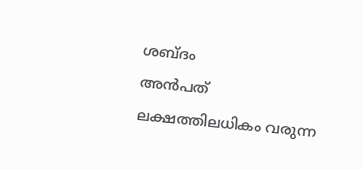ശബ്ദം
അൻപത് ലക്ഷത്തിലധികം വരുന്ന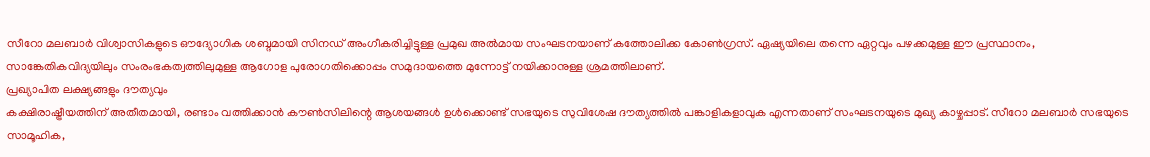സീറോ മലബാർ വിശ്വാസികളുടെ ഔദ്യോഗിക ശബ്ദമായി സിനഡ് അംഗീകരിച്ചിട്ടുള്ള പ്രമുഖ അൽമായ സംഘടനയാണ് കത്തോലിക്ക കോൺഗ്രസ്. ഏഷ്യയിലെ തന്നെ ഏറ്റവും പഴക്കമുള്ള ഈ പ്രസ്ഥാനം, സാങ്കേതികവിദ്യയിലും സംരംഭകത്വത്തിലുമുള്ള ആഗോള പുരോഗതിക്കൊപ്പം സമുദായത്തെ മുന്നോട്ട് നയിക്കാനുള്ള ശ്രമത്തിലാണ്.
പ്രഖ്യാപിത ലക്ഷ്യങ്ങളും ദൗത്യവും
കക്ഷിരാഷ്ട്രീയത്തിന് അതീതമായി, രണ്ടാം വത്തിക്കാൻ കൗൺസിലിന്റെ ആശയങ്ങൾ ഉൾക്കൊണ്ട് സഭയുടെ സുവിശേഷ ദൗത്യത്തിൽ പങ്കാളികളാവുക എന്നതാണ് സംഘടനയുടെ മുഖ്യ കാഴ്ചപ്പാട്. സീറോ മലബാർ സഭയുടെ സാമൂഹിക,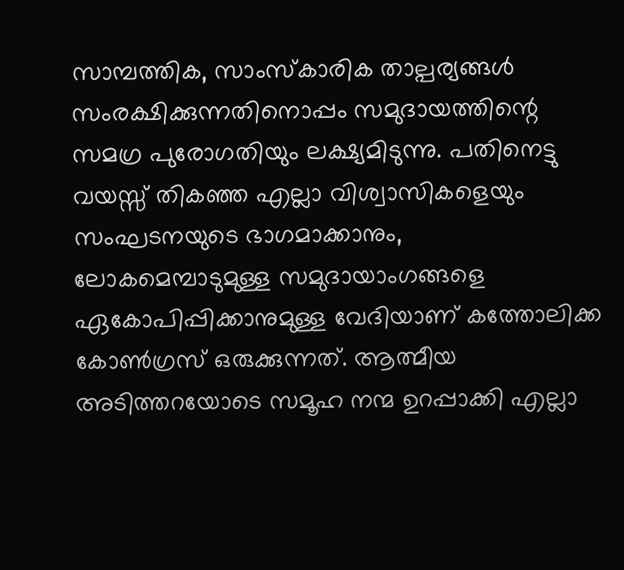സാമ്പത്തിക, സാംസ്കാരിക താല്പര്യങ്ങൾ സംരക്ഷിക്കുന്നതിനൊപ്പം സമുദായത്തിന്റെ സമഗ്ര പുരോഗതിയും ലക്ഷ്യമിടുന്നു. പതിനെട്ടു വയസ്സ് തികഞ്ഞ എല്ലാ വിശ്വാസികളെയും സംഘടനയുടെ ഭാഗമാക്കാനും, ലോകമെമ്പാടുമുള്ള സമുദായാംഗങ്ങളെ ഏകോപിപ്പിക്കാനുമുള്ള വേദിയാണ് കത്തോലിക്ക കോൺഗ്രസ് ഒരുക്കുന്നത്. ആത്മീയ അടിത്തറയോടെ സമൂഹ നന്മ ഉറപ്പാക്കി എല്ലാ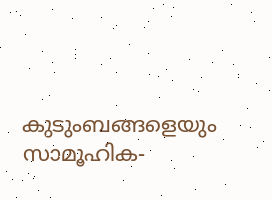കുടുംബങ്ങളെയും സാമൂഹിക-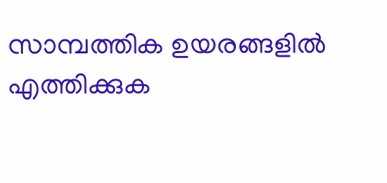സാമ്പത്തിക ഉയരങ്ങളിൽ എത്തിക്കുക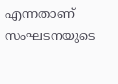എന്നതാണ് സംഘടനയുടെ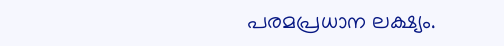പരമപ്രധാന ലക്ഷ്യം.